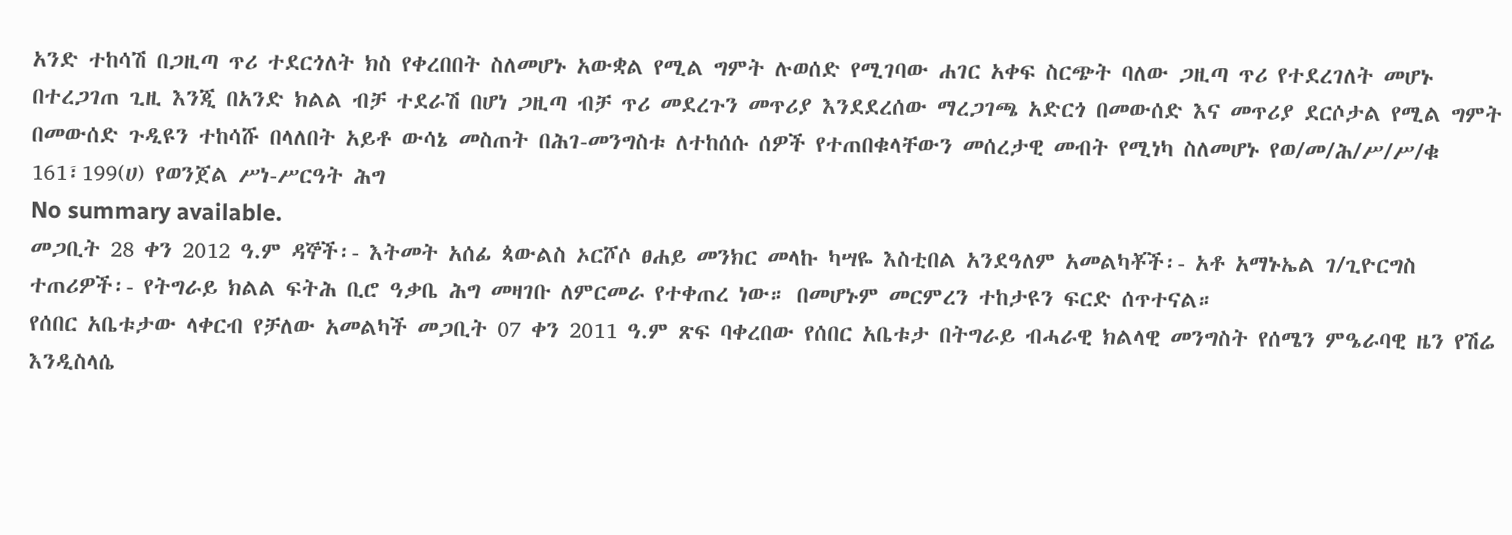አንድ ተከሳሽ በጋዚጣ ጥሪ ተደርጎለት ክስ የቀረበበት ስለመሆኑ አውቋል የሚል ግምት ሉወሰድ የሚገባው ሐገር አቀፍ ስርጭት ባለው ጋዚጣ ጥሪ የተደረገለት መሆኑ በተረጋገጠ ጊዚ እንጂ በአንድ ክልል ብቻ ተደራሽ በሆነ ጋዚጣ ብቻ ጥሪ መደረጉን መጥሪያ እንደደረሰው ማረጋገጫ አድርጎ በመውሰድ እና መጥሪያ ደርሶታል የሚል ግምት በመውሰድ ጉዲዩን ተከሳሹ በላለበት አይቶ ውሳኔ መስጠት በሕገ-መንግስቱ ለተከሰሱ ሰዎች የተጠበቁላቸውን መሰረታዊ መብት የሚነካ ስለመሆኑ የወ/መ/ሕ/ሥ/ሥ/ቁ 161፣199(ሀ) የወንጀል ሥነ-ሥርዓት ሕግ
No summary available.
መጋቢት 28 ቀን 2012 ዓ.ም ዳኞች፡- እትመት አሰፊ ጳውልስ ኦርሾሶ ፀሐይ መንክር መላኩ ካሣዬ እስቲበል አንደዓለም አመልካቾች፡- አቶ አማኑኤል ገ/ጊዮርግስ ተጠሪዎች፡- የትግራይ ክልል ፍትሕ ቢሮ ዓቃቤ ሕግ መዛገቡ ለምርመራ የተቀጠረ ነው። በመሆኑም መርምረን ተከታዩን ፍርድ ሰጥተናል።
የሰበር አቤቱታው ላቀርብ የቻለው አመልካች መጋቢት 07 ቀን 2011 ዓ.ም ጽፍ ባቀረበው የሰበር አቤቱታ በትግራይ ብሓራዊ ክልላዊ መንግስት የሰሜን ምዔራባዊ ዜን የሽሬ እንዲስላሴ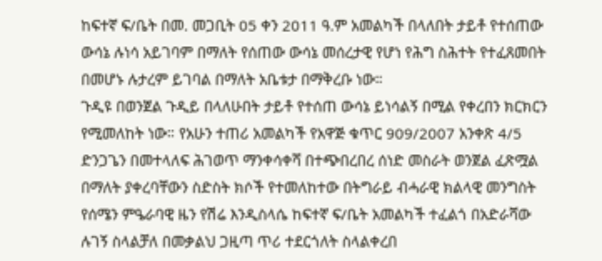ከፍተኛ ፍ/ቤት በመ. መጋቢት 05 ቀን 2011 ዓ.ም አመልካች በላለበት ታይቶ የተሰጠው ውሳኔ ሉነሳ አይገባም በማለት የሰጠው ውሳኔ መሰረታዊ የሆነ የሕግ ስሕተት የተፈጸመበት በመሆኑ ሉታረም ይገባል በማለት አቤቱታ በማቅረቡ ነው።
ጉዲዩ በወንጀል ጉዲይ በላለሁበት ታይቶ የተሰጠ ውሳኔ ይነሳልኝ በሚል የቀረበን ክርክርን የሚመለከት ነው። የአሁን ተጠሪ አመልካች የአዋጅ ቁጥር 909/2007 አንቀጽ 4/5 ድንጋጌን በመተላለፍ ሕገወጥ ማንቀሳቀሻ በተጭበረበረ ሰነድ መስራት ወንጀል ፈጽሟል በማለት ያቀረባቸውን ስድስት ክሶች የተመለከተው በትግራይ ብሓራዊ ክልላዊ መንግስት የሰሜን ምዔራባዊ ዜን የሽሬ እንዲስላሴ ከፍተኛ ፍ/ቤት አመልካች ተፈልጎ በአድራሻው ሉገኝ ስላልቻለ በመቃልህ ጋዚጣ ጥሪ ተደርጎለት ስላልቀረበ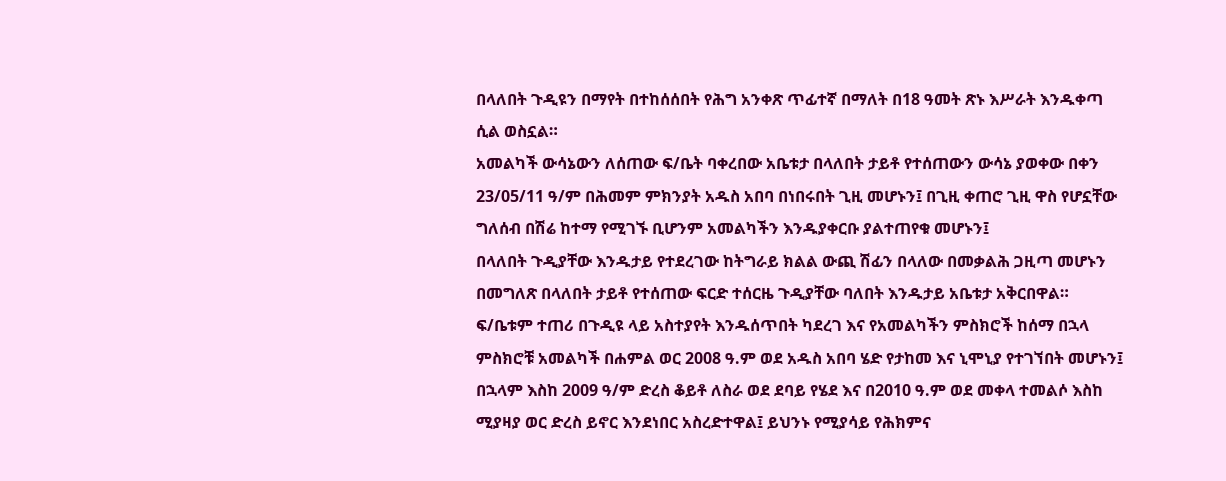በላለበት ጉዲዩን በማየት በተከሰሰበት የሕግ አንቀጽ ጥፊተኛ በማለት በ18 ዓመት ጽኑ እሥራት እንዱቀጣ ሲል ወስኗል።
አመልካች ውሳኔውን ለሰጠው ፍ/ቤት ባቀረበው አቤቱታ በላለበት ታይቶ የተሰጠውን ውሳኔ ያወቀው በቀን 23/05/11 ዓ/ም በሕመም ምክንያት አዱስ አበባ በነበሩበት ጊዚ መሆኑን፤ በጊዚ ቀጠሮ ጊዚ ዋስ የሆኗቸው ግለሰብ በሽሬ ከተማ የሚገኙ ቢሆንም አመልካችን እንዱያቀርቡ ያልተጠየቁ መሆኑን፤
በላለበት ጉዲያቸው እንዱታይ የተደረገው ከትግራይ ክልል ውጪ ሽፊን በላለው በመቃልሕ ጋዚጣ መሆኑን በመግለጽ በላለበት ታይቶ የተሰጠው ፍርድ ተሰርዜ ጉዲያቸው ባለበት እንዱታይ አቤቱታ አቅርበዋል።
ፍ/ቤቱም ተጠሪ በጉዲዩ ላይ አስተያየት እንዱሰጥበት ካደረገ እና የአመልካችን ምስክሮች ከሰማ በኋላ ምስክሮቹ አመልካች በሐምል ወር 2008 ዓ.ም ወደ አዱስ አበባ ሄድ የታከመ እና ኒሞኒያ የተገኘበት መሆኑን፤ በኋላም እስከ 2009 ዓ/ም ድረስ ቆይቶ ለስራ ወደ ደባይ የሄደ እና በ2010 ዓ.ም ወደ መቀላ ተመልሶ እስከ ሚያዛያ ወር ድረስ ይኖር እንደነበር አስረድተዋል፤ ይህንኑ የሚያሳይ የሕክምና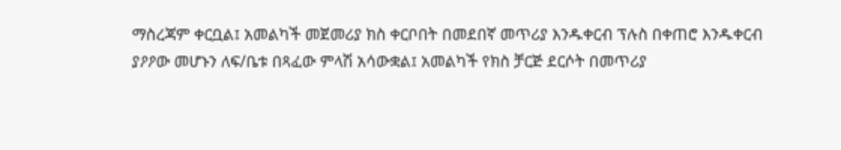ማስረጃም ቀርቧል፤ አመልካች መጀመሪያ ክስ ቀርቦበት በመደበኛ መጥሪያ እንዱቀርብ ፕሉስ በቀጠሮ እንዱቀርብ ያዖዖው መሆኑን ለፍ/ቤቱ በጻፈው ምላሽ አሳውቋል፤ አመልካች የክስ ቻርጅ ደርሶት በመጥሪያ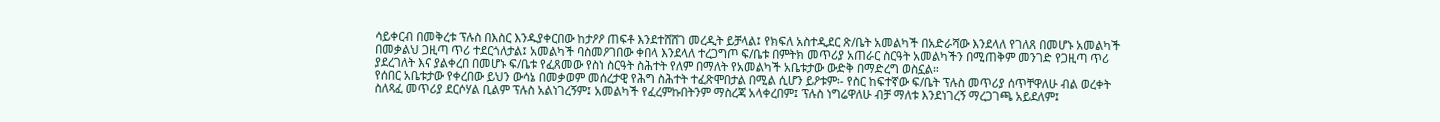ሳይቀርብ በመቅረቱ ፕሉስ በእስር እንዱያቀርበው ከታዖዖ ጠፍቶ እንደተሸሸገ መረዲት ይቻላል፤ የክፍለ አስተዲደር ጽ/ቤት አመልካች በአድራሻው እንደላለ የገለጸ በመሆኑ አመልካች በመቃልህ ጋዚጣ ጥሪ ተደርጎለታል፤ አመልካች ባስመዖገበው ቀበላ እንደላለ ተረጋግጦ ፍ/ቤቱ በምትክ መጥሪያ አጠራር ስርዓት አመልካችን በሚጠቅም መንገድ የጋዚጣ ጥሪ ያደረገለት እና ያልቀረበ በመሆኑ ፍ/ቤቱ የፈጸመው የስነ ስርዓት ስሕተት የለም በማለት የአመልካች አቤቱታው ውድቅ በማድረግ ወስኗል።
የሰበር አቤቱታው የቀረበው ይህን ውሳኔ በመቃወም መሰረታዊ የሕግ ስሕተት ተፈጽሞበታል በሚል ሲሆን ይዖቱም፡- የስር ከፍተኛው ፍ/ቤት ፕሉስ መጥሪያ ሰጥቸዋለሁ ብል ወረቀት ስለጻፈ መጥሪያ ደርሶሃል ቢልም ፕሉስ አልነገረኝም፤ አመልካች የፈረምኩበትንም ማስረጃ አላቀረበም፤ ፕሉስ ነግሬዋለሁ ብቻ ማለቱ እንደነገረኝ ማረጋገጫ አይደለም፤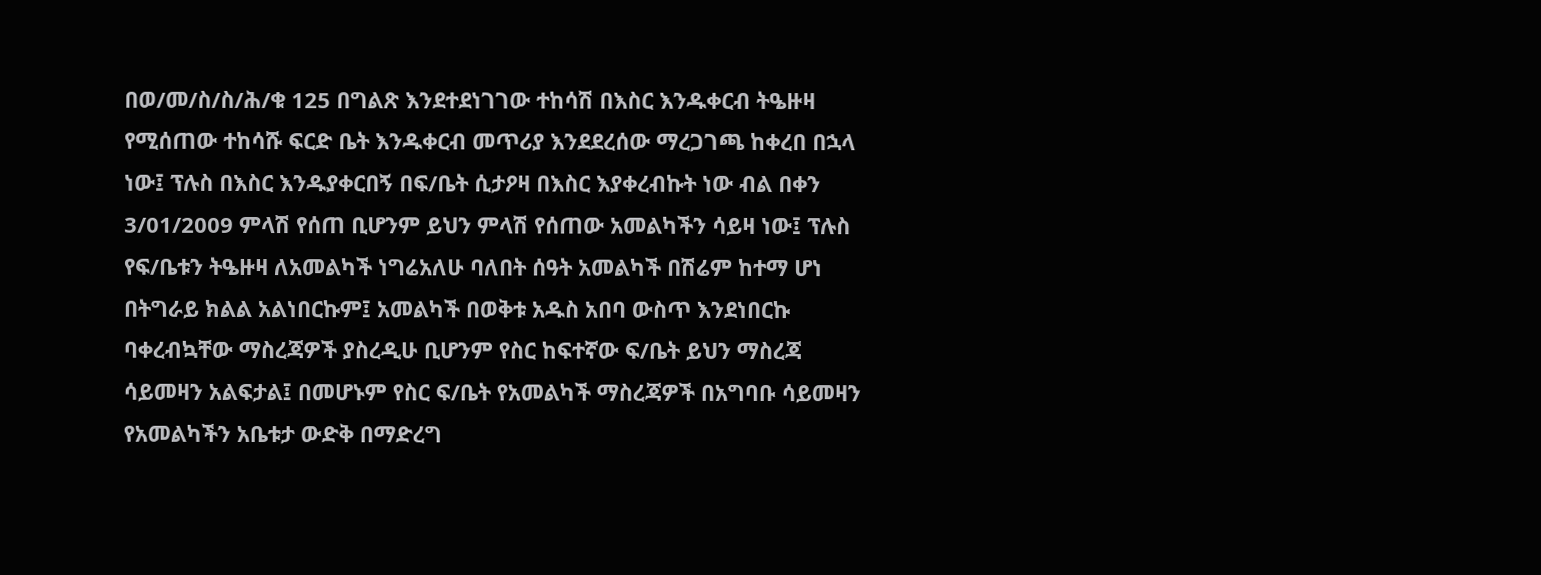በወ/መ/ስ/ስ/ሕ/ቁ 125 በግልጽ እንደተደነገገው ተከሳሽ በእስር እንዱቀርብ ትዔዙዛ የሚሰጠው ተከሳሹ ፍርድ ቤት እንዱቀርብ መጥሪያ እንደደረሰው ማረጋገጫ ከቀረበ በኋላ ነው፤ ፕሉስ በእስር እንዱያቀርበኝ በፍ/ቤት ሲታዖዛ በእስር እያቀረብኩት ነው ብል በቀን 3/01/2009 ምላሽ የሰጠ ቢሆንም ይህን ምላሽ የሰጠው አመልካችን ሳይዛ ነው፤ ፕሉስ የፍ/ቤቱን ትዔዙዛ ለአመልካች ነግሬአለሁ ባለበት ሰዓት አመልካች በሽሬም ከተማ ሆነ በትግራይ ክልል አልነበርኩም፤ አመልካች በወቅቱ አዱስ አበባ ውስጥ እንደነበርኩ ባቀረብኳቸው ማስረጃዎች ያስረዲሁ ቢሆንም የስር ከፍተኛው ፍ/ቤት ይህን ማስረጃ ሳይመዛን አልፍታል፤ በመሆኑም የስር ፍ/ቤት የአመልካች ማስረጃዎች በአግባቡ ሳይመዛን የአመልካችን አቤቱታ ውድቅ በማድረግ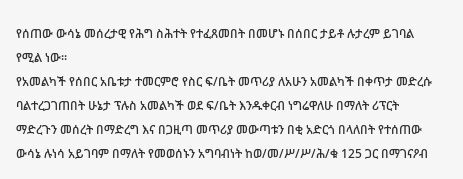የሰጠው ውሳኔ መሰረታዊ የሕግ ስሕተት የተፈጸመበት በመሆኑ በሰበር ታይቶ ሉታረም ይገባል የሚል ነው።
የአመልካች የሰበር አቤቱታ ተመርምሮ የስር ፍ/ቤት መጥሪያ ለአሁን አመልካች በቀጥታ መድረሱ ባልተረጋገጠበት ሁኔታ ፕሉስ አመልካች ወደ ፍ/ቤት እንዱቀርብ ነግሬዋለሁ በማለት ሪፕርት ማድረጉን መሰረት በማድረግ እና በጋዚጣ መጥሪያ መውጣቱን በቂ አድርጎ በላለበት የተሰጠው ውሳኔ ሉነሳ አይገባም በማለት የመወሰኑን አግባብነት ከወ/መ/ሥ/ሥ/ሕ/ቁ 125 ጋር በማገናዖብ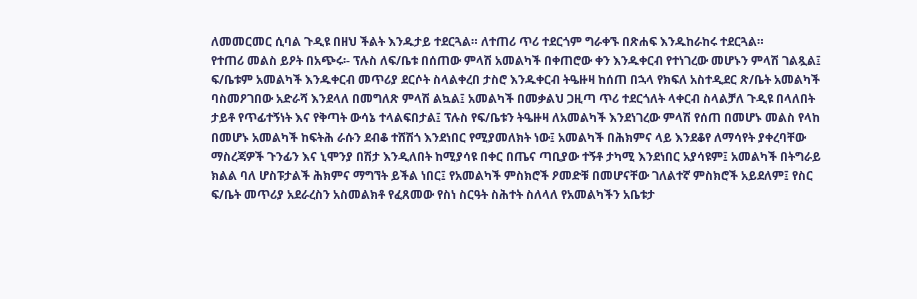ለመመርመር ሲባል ጉዲዩ በዘህ ችልት እንዱታይ ተደርጓል። ለተጠሪ ጥሪ ተደርጎም ግራቀኙ በጽሐፍ እንዱከራከሩ ተደርጓል።
የተጠሪ መልስ ይዖት በአጭሩ፡- ፕሉስ ለፍ/ቤቱ በሰጠው ምላሽ አመልካች በቀጠሮው ቀን እንዱቀርብ የተነገረው መሆኑን ምላሽ ገልጿል፤ ፍ/ቤቱም አመልካች እንዱቀርብ መጥሪያ ደርሶት ስላልቀረበ ታስሮ እንዱቀርብ ትዔዙዛ ከሰጠ በኋላ የክፍለ አስተዲደር ጽ/ቤት አመልካች ባስመዖገበው አድራሻ እንደላለ በመግለጽ ምላሽ ልኳል፤ አመልካች በመቃልህ ጋዚጣ ጥሪ ተደርጎለት ላቀርብ ስላልቻለ ጉዲዩ በላለበት ታይቶ የጥፊተኝነት እና የቅጣት ውሳኔ ተላልፍበታል፤ ፕሉስ የፍ/ቤቱን ትዔዙዛ ለአመልካች እንደነገረው ምላሽ የሰጠ በመሆኑ መልስ የላከ በመሆኑ አመልካች ከፍትሕ ራሱን ደብቆ ተሸሽጎ እንደነበር የሚያመለክት ነው፤ አመልካች በሕክምና ላይ እንደቆየ ለማሳየት ያቀረባቸው ማስረጃዎች ጉንፊን እና ኒሞንያ በሽታ እንዲለበት ከሚያሳዩ በቀር በጤና ጣቢያው ተኝቶ ታካሚ እንደነበር አያሳዩም፤ አመልካች በትግራይ ክልል ባለ ሆስፑታልች ሕክምና ማግኘት ይችል ነበር፤ የአመልካች ምስክሮች ዖመድቹ በመሆናቸው ገለልተኛ ምስክሮች አይደለም፤ የስር ፍ/ቤት መጥሪያ አደራረስን አስመልክቶ የፈጸመው የስነ ስርዓት ስሕተት ስለላለ የአመልካችን አቤቱታ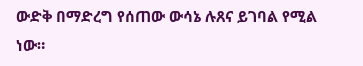ውድቅ በማድረግ የሰጠው ውሳኔ ሉጸና ይገባል የሚል ነው።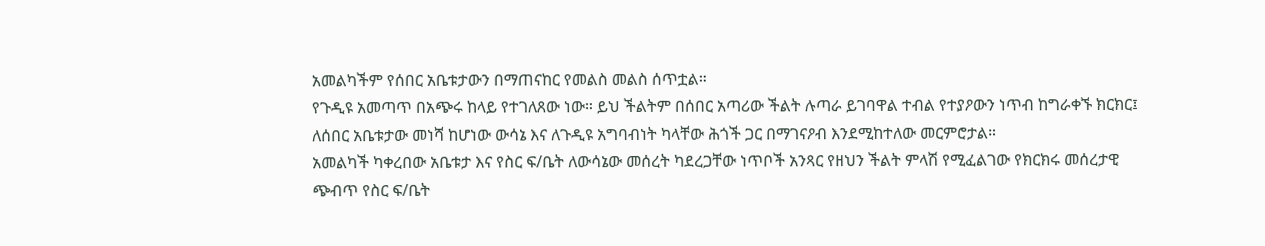አመልካችም የሰበር አቤቱታውን በማጠናከር የመልስ መልስ ሰጥቷል።
የጉዲዩ አመጣጥ በአጭሩ ከላይ የተገለጸው ነው። ይህ ችልትም በሰበር አጣሪው ችልት ሉጣራ ይገባዋል ተብል የተያዖውን ነጥብ ከግራቀኙ ክርክር፤ ለሰበር አቤቱታው መነሻ ከሆነው ውሳኔ እና ለጉዲዩ አግባብነት ካላቸው ሕጎች ጋር በማገናዖብ እንደሚከተለው መርምሮታል።
አመልካች ካቀረበው አቤቱታ እና የስር ፍ/ቤት ለውሳኔው መሰረት ካደረጋቸው ነጥቦች አንጻር የዘህን ችልት ምላሽ የሚፈልገው የክርክሩ መሰረታዊ ጭብጥ የስር ፍ/ቤት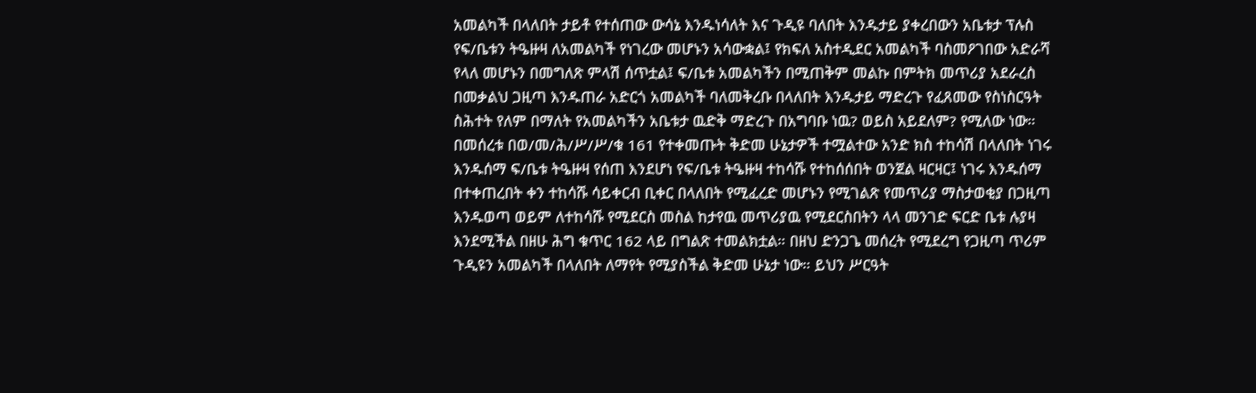አመልካች በላለበት ታይቶ የተሰጠው ውሳኔ እንዱነሳለት እና ጉዲዩ ባለበት እንዱታይ ያቀረበውን አቤቱታ ፕሉስ የፍ/ቤቱን ትዔዙዛ ለአመልካች የነገረው መሆኑን አሳውቋል፤ የክፍለ አስተዲደር አመልካች ባስመዖገበው አድራሻ የላለ መሆኑን በመግለጽ ምላሽ ሰጥቷል፤ ፍ/ቤቱ አመልካችን በሚጠቅም መልኩ በምትክ መጥሪያ አደራረስ በመቃልህ ጋዚጣ እንዱጠራ አድርጎ አመልካች ባለመቅረቡ በላለበት እንዱታይ ማድረጉ የፈጸመው የስነስርዓት ስሕተት የለም በማለት የአመልካችን አቤቱታ ዉድቅ ማድረጉ በአግባቡ ነዉ? ወይስ አይደለም? የሚለው ነው።
በመሰረቱ በወ/መ/ሕ/ሥ/ሥ/ቁ 161 የተቀመጡት ቅድመ ሁኔታዎች ተሟልተው አንድ ክስ ተከሳሽ በላለበት ነገሩ እንዱሰማ ፍ/ቤቱ ትዔዙዛ የሰጠ እንደሆነ የፍ/ቤቱ ትዔዙዛ ተከሳሹ የተከሰሰበት ወንጀል ዛርዛር፤ ነገሩ እንዱሰማ በተቀጠረበት ቀን ተከሳሹ ሳይቀርብ ቢቀር በላለበት የሚፈረድ መሆኑን የሚገልጽ የመጥሪያ ማስታወቂያ በጋዚጣ እንዱወጣ ወይም ለተከሳሹ የሚደርስ መስል ከታየዉ መጥሪያዉ የሚደርስበትን ላላ መንገድ ፍርድ ቤቱ ሉያዛ እንደሚችል በዘሁ ሕግ ቁጥር 162 ላይ በግልጽ ተመልክቷል። በዘህ ድንጋጌ መሰረት የሚደረግ የጋዚጣ ጥሪም ጉዲዩን አመልካች በላለበት ለማየት የሚያስችል ቅድመ ሁኔታ ነው። ይህን ሥርዓት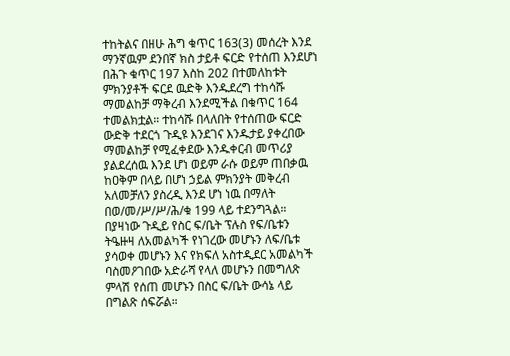ተከትልና በዘሁ ሕግ ቁጥር 163(3) መሰረት እንደ ማንኛዉም ደንበኛ ክስ ታይቶ ፍርድ የተሰጠ እንደሆነ በሕጉ ቁጥር 197 እስከ 202 በተመለከቱት ምክንያቶች ፍርደ ዉድቅ እንዱደረግ ተከሳሹ ማመልከቻ ማቅረብ እንደሚችል በቁጥር 164 ተመልክቷል። ተከሳሹ በላለበት የተሰጠው ፍርድ ውድቅ ተደርጎ ጉዲዩ እንደገና እንዱታይ ያቀረበው ማመልከቻ የሚፈቀደው እንዱቀርብ መጥሪያ ያልደረሰዉ እንደ ሆነ ወይም ራሱ ወይም ጠበቃዉ ከዐቅም በላይ በሆነ ኃይል ምክንያት መቅረብ አለመቻለን ያስረዲ እንደ ሆነ ነዉ በማለት በወ/መ/ሥ/ሥ/ሕ/ቁ 199 ላይ ተደንግጓል።
በያዛነው ጉዲይ የስር ፍ/ቤት ፕሉስ የፍ/ቤቱን ትዔዙዛ ለአመልካች የነገረው መሆኑን ለፍ/ቤቱ ያሳወቀ መሆኑን እና የክፍለ አስተዲደር አመልካች ባስመዖገበው አድራሻ የላለ መሆኑን በመግለጽ ምላሽ የሰጠ መሆኑን በስር ፍ/ቤት ውሳኔ ላይ በግልጽ ሰፍሯል።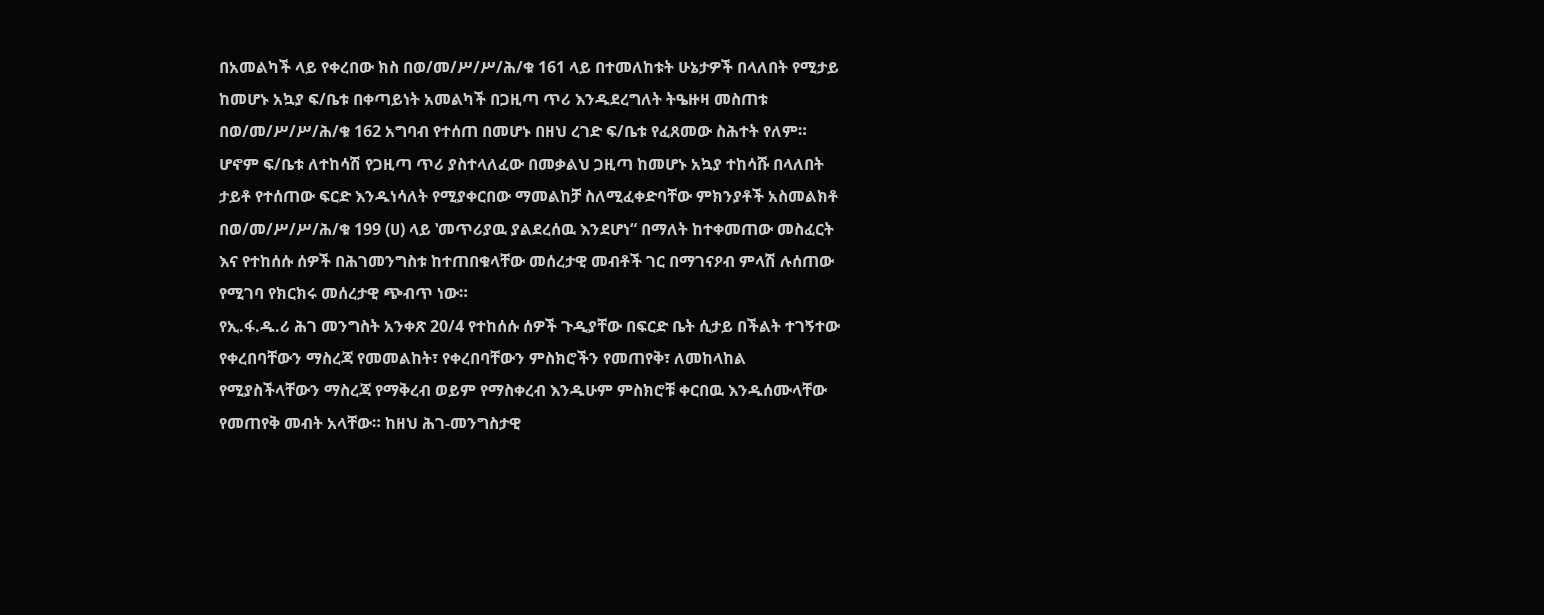በአመልካች ላይ የቀረበው ክስ በወ/መ/ሥ/ሥ/ሕ/ቁ 161 ላይ በተመለከቱት ሁኔታዎች በላለበት የሚታይ ከመሆኑ አኳያ ፍ/ቤቱ በቀጣይነት አመልካች በጋዚጣ ጥሪ እንዱደረግለት ትዔዙዛ መስጠቱ በወ/መ/ሥ/ሥ/ሕ/ቁ 162 አግባብ የተሰጠ በመሆኑ በዘህ ረገድ ፍ/ቤቱ የፈጸመው ስሕተት የለም። ሆኖም ፍ/ቤቱ ለተከሳሽ የጋዚጣ ጥሪ ያስተላለፈው በመቃልህ ጋዚጣ ከመሆኑ አኳያ ተከሳሹ በላለበት ታይቶ የተሰጠው ፍርድ እንዱነሳለት የሚያቀርበው ማመልከቻ ስለሚፈቀድባቸው ምክንያቶች አስመልክቶ በወ/መ/ሥ/ሥ/ሕ/ቁ 199 (ሀ) ላይ ‛መጥሪያዉ ያልደረሰዉ እንደሆነ“ በማለት ከተቀመጠው መስፈርት እና የተከሰሱ ሰዎች በሕገመንግስቱ ከተጠበቁላቸው መሰረታዊ መብቶች ገር በማገናዖብ ምላሽ ሉሰጠው የሚገባ የክርክሩ መሰረታዊ ጭብጥ ነው።
የኢ.ፋ.ዱ.ሪ ሕገ መንግስት አንቀጽ 20/4 የተከሰሱ ሰዎች ጉዲያቸው በፍርድ ቤት ሲታይ በችልት ተገኝተው የቀረበባቸውን ማስረጃ የመመልከት፣ የቀረበባቸውን ምስክሮችን የመጠየቅ፣ ለመከላከል የሚያስችላቸውን ማስረጃ የማቅረብ ወይም የማስቀረብ እንዱሁም ምስክሮቹ ቀርበዉ እንዱሰሙላቸው የመጠየቅ መብት አላቸው። ከዘህ ሕገ-መንግስታዊ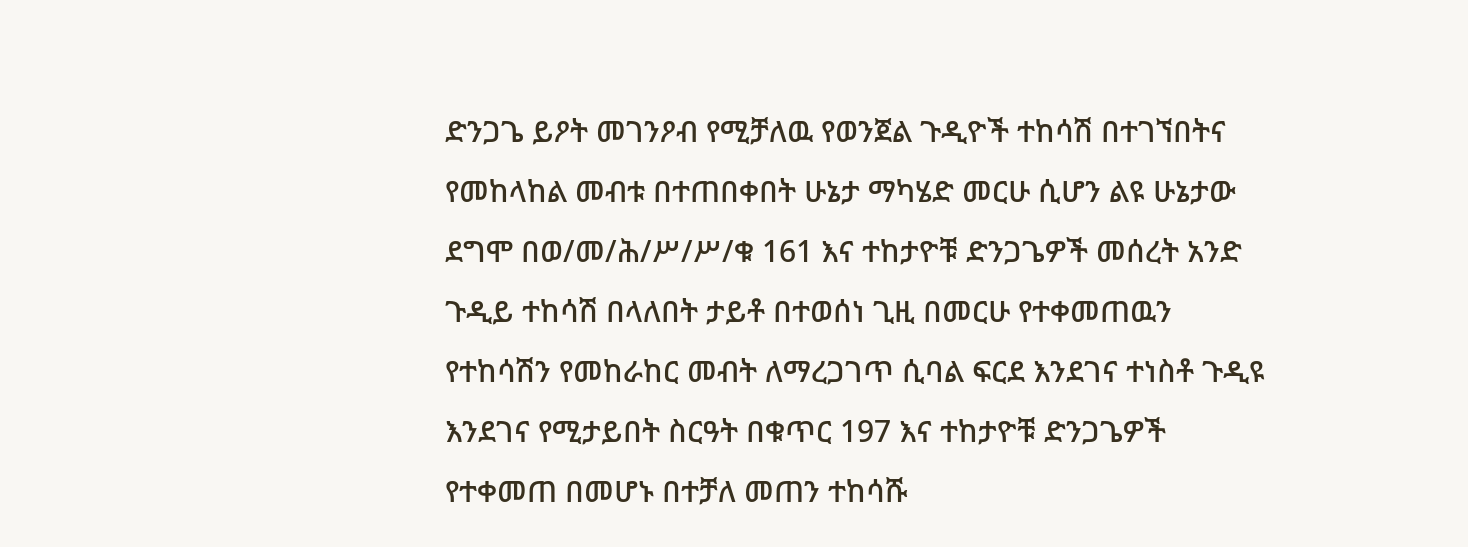ድንጋጌ ይዖት መገንዖብ የሚቻለዉ የወንጀል ጉዲዮች ተከሳሽ በተገኘበትና የመከላከል መብቱ በተጠበቀበት ሁኔታ ማካሄድ መርሁ ሲሆን ልዩ ሁኔታው ደግሞ በወ/መ/ሕ/ሥ/ሥ/ቁ 161 እና ተከታዮቹ ድንጋጌዎች መሰረት አንድ ጉዲይ ተከሳሽ በላለበት ታይቶ በተወሰነ ጊዚ በመርሁ የተቀመጠዉን የተከሳሽን የመከራከር መብት ለማረጋገጥ ሲባል ፍርደ እንደገና ተነስቶ ጉዲዩ እንደገና የሚታይበት ስርዓት በቁጥር 197 እና ተከታዮቹ ድንጋጌዎች የተቀመጠ በመሆኑ በተቻለ መጠን ተከሳሹ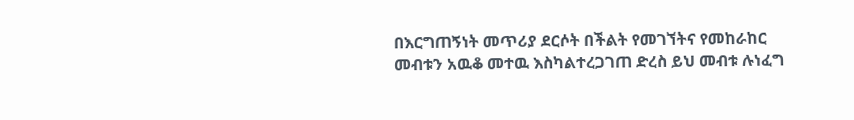በእርግጠኝነት መጥሪያ ደርሶት በችልት የመገኘትና የመከራከር መብቱን አዉቆ መተዉ እስካልተረጋገጠ ድረስ ይህ መብቱ ሉነፈግ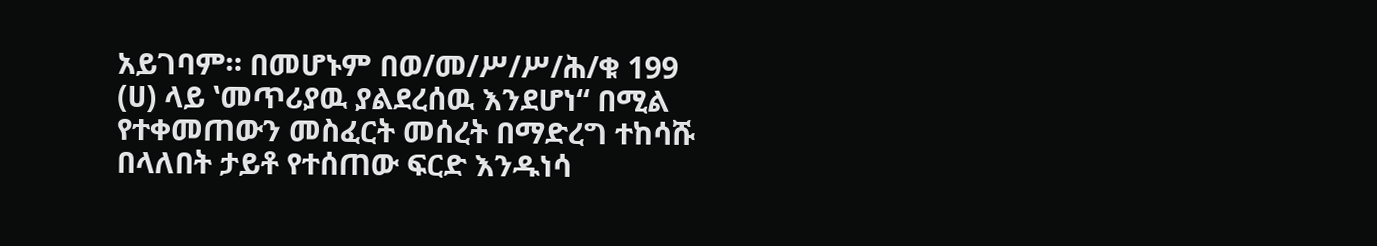አይገባም። በመሆኑም በወ/መ/ሥ/ሥ/ሕ/ቁ 199 (ሀ) ላይ ‛መጥሪያዉ ያልደረሰዉ እንደሆነ“ በሚል የተቀመጠውን መስፈርት መሰረት በማድረግ ተከሳሹ በላለበት ታይቶ የተሰጠው ፍርድ እንዱነሳ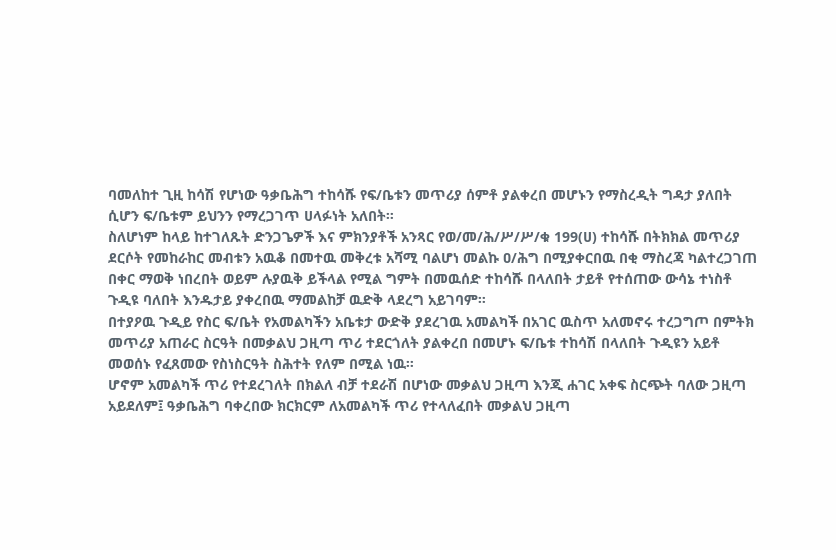ባመለከተ ጊዚ ከሳሽ የሆነው ዓቃቤሕግ ተከሳሹ የፍ/ቤቱን መጥሪያ ሰምቶ ያልቀረበ መሆኑን የማስረዲት ግዳታ ያለበት ሲሆን ፍ/ቤቱም ይህንን የማረጋገጥ ሀላፉነት አለበት።
ስለሆነም ከላይ ከተገለጹት ድንጋጌዎች እና ምክንያቶች አንጻር የወ/መ/ሕ/ሥ/ሥ/ቁ 199(ሀ) ተከሳሹ በትክክል መጥሪያ ደርሶት የመከራከር መብቱን አዉቆ በመተዉ መቅረቱ አሻሚ ባልሆነ መልኩ ዐ/ሕግ በሚያቀርበዉ በቂ ማስረጃ ካልተረጋገጠ በቀር ማወቅ ነበረበት ወይም ሉያዉቅ ይችላል የሚል ግምት በመዉሰድ ተከሳሹ በላለበት ታይቶ የተሰጠው ውሳኔ ተነስቶ ጉዲዩ ባለበት እንዱታይ ያቀረበዉ ማመልከቻ ዉድቅ ላደረግ አይገባም።
በተያዖዉ ጉዲይ የስር ፍ/ቤት የአመልካችን አቤቱታ ውድቅ ያደረገዉ አመልካች በአገር ዉስጥ አለመኖሩ ተረጋግጦ በምትክ መጥሪያ አጠራር ስርዓት በመቃልህ ጋዚጣ ጥሪ ተደርጎለት ያልቀረበ በመሆኑ ፍ/ቤቱ ተከሳሽ በላለበት ጉዲዩን አይቶ መወሰኑ የፈጸመው የስነስርዓት ስሕተት የለም በሚል ነዉ።
ሆኖም አመልካች ጥሪ የተደረገለት በክልለ ብቻ ተደራሽ በሆነው መቃልህ ጋዚጣ እንጂ ሐገር አቀፍ ስርጭት ባለው ጋዚጣ አይደለም፤ ዓቃቤሕግ ባቀረበው ክርክርም ለአመልካች ጥሪ የተላለፈበት መቃልህ ጋዚጣ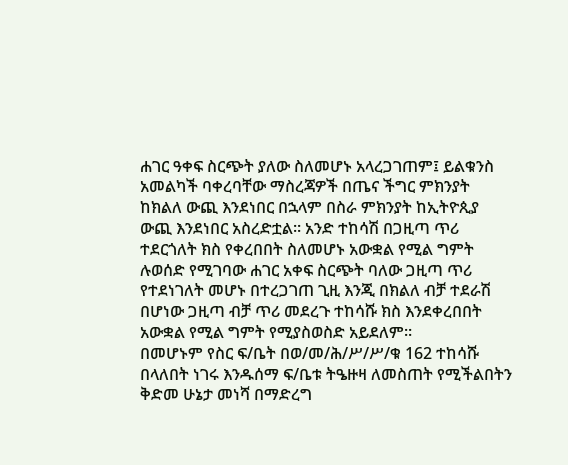ሐገር ዓቀፍ ስርጭት ያለው ስለመሆኑ አላረጋገጠም፤ ይልቁንስ አመልካች ባቀረባቸው ማስረጃዎች በጤና ችግር ምክንያት ከክልለ ውጪ እንደነበር በኋላም በስራ ምክንያት ከኢትዮጲያ ውጪ እንደነበር አስረድቷል። አንድ ተከሳሽ በጋዚጣ ጥሪ ተደርጎለት ክስ የቀረበበት ስለመሆኑ አውቋል የሚል ግምት ሉወሰድ የሚገባው ሐገር አቀፍ ስርጭት ባለው ጋዚጣ ጥሪ የተደነገለት መሆኑ በተረጋገጠ ጊዚ እንጂ በክልለ ብቻ ተደራሽ በሆነው ጋዚጣ ብቻ ጥሪ መደረጉ ተከሳሹ ክስ እንደቀረበበት አውቋል የሚል ግምት የሚያስወስድ አይደለም።
በመሆኑም የስር ፍ/ቤት በወ/መ/ሕ/ሥ/ሥ/ቁ 162 ተከሳሹ በላለበት ነገሩ እንዱሰማ ፍ/ቤቱ ትዔዙዛ ለመስጠት የሚችልበትን ቅድመ ሁኔታ መነሻ በማድረግ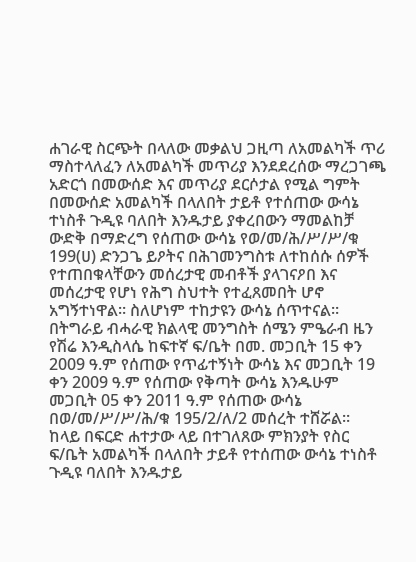ሐገራዊ ስርጭት በላለው መቃልህ ጋዚጣ ለአመልካች ጥሪ ማስተላለፈን ለአመልካች መጥሪያ እንደደረሰው ማረጋገጫ አድርጎ በመውሰድ እና መጥሪያ ደርሶታል የሚል ግምት በመውሰድ አመልካች በላለበት ታይቶ የተሰጠው ውሳኔ ተነስቶ ጉዲዩ ባለበት እንዱታይ ያቀረበውን ማመልከቻ ውድቅ በማድረግ የሰጠው ውሳኔ የወ/መ/ሕ/ሥ/ሥ/ቁ 199(ሀ) ድንጋጌ ይዖትና በሕገመንግስቱ ለተከሰሱ ሰዎች የተጠበቁላቸውን መሰረታዊ መብቶች ያላገናዖበ እና መሰረታዊ የሆነ የሕግ ስህተት የተፈጸመበት ሆኖ አግኝተነዋል። ስለሆነም ተከታዩን ውሳኔ ሰጥተናል።
በትግራይ ብሓራዊ ክልላዊ መንግስት ሰሜን ምዔራብ ዜን የሽሬ እንዲስላሴ ከፍተኛ ፍ/ቤት በመ. መጋቢት 15 ቀን 2009 ዓ.ም የሰጠው የጥፊተኝነት ውሳኔ እና መጋቢት 19 ቀን 2009 ዓ.ም የሰጠው የቅጣት ውሳኔ እንዱሁም መጋቢት 05 ቀን 2011 ዓ.ም የሰጠው ውሳኔ በወ/መ/ሥ/ሥ/ሕ/ቁ 195/2/ለ/2 መሰረት ተሸሯል።
ከላይ በፍርድ ሐተታው ላይ በተገለጸው ምክንያት የስር ፍ/ቤት አመልካች በላለበት ታይቶ የተሰጠው ውሳኔ ተነስቶ ጉዲዩ ባለበት እንዱታይ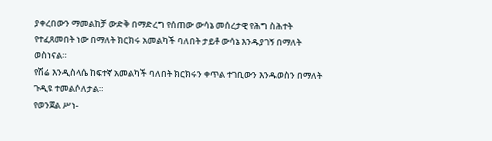ያቀረበውን ማመልከቻ ውድቅ በማድረግ የሰጠው ውሳኔ መሰረታዊ የሕግ ስሕተት የተፈጸመበት ነው በማለት ክርክሩ አመልካች ባለበት ታይቶ ውሳኔ እንዱያገኝ በማለት ወስነናል።
የሽሬ እንዲስላሴ ከፍተኛ አመልካች ባለበት ክርክሩን ቀጥል ተገቢውን እንዱወስን በማለት ጉዲዩ ተመልሶለታል።
የወንጀል ሥነ-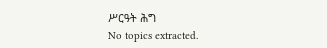ሥርዓት ሕግ
No topics extracted.